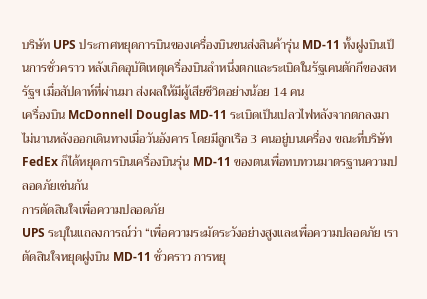บริษัท UPS ประกาศหยุดการบินของเครื่องบินขนส่งสินค้ารุ่น MD-11 ทั้งฝูงบินเป็นการชั่วคราว หลังเกิดอุบัติเหตุเครื่องบินลำหนึ่งตกและระเบิดในรัฐเคนตักกีของสหรัฐฯ เมื่อสัปดาห์ที่ผ่านมา ส่งผลให้มีผู้เสียชีวิตอย่างน้อย 14 คน
เครื่องบิน McDonnell Douglas MD-11 ระเบิดเป็นเปลวไฟหลังจากตกลงมาไม่นานหลังออกเดินทางเมื่อวันอังคาร โดยมีลูกเรือ 3 คนอยู่บนเครื่อง ขณะที่บริษัท FedEx ก็ได้หยุดการบินเครื่องบินรุ่น MD-11 ของตนเพื่อทบทวนมาตรฐานความปลอดภัยเช่นกัน
การตัดสินใจเพื่อความปลอดภัย
UPS ระบุในแถลงการณ์ว่า “เพื่อความระมัดระวังอย่างสูงและเพื่อความปลอดภัย เราตัดสินใจหยุดฝูงบิน MD-11 ชั่วคราว การหยุ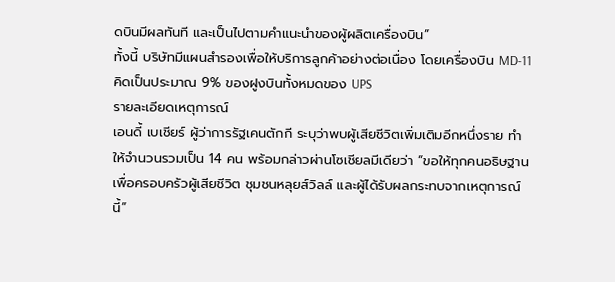ดบินมีผลทันที และเป็นไปตามคำแนะนำของผู้ผลิตเครื่องบิน”
ทั้งนี้ บริษัทมีแผนสำรองเพื่อให้บริการลูกค้าอย่างต่อเนื่อง โดยเครื่องบิน MD-11 คิดเป็นประมาณ 9% ของฝูงบินทั้งหมดของ UPS
รายละเอียดเหตุการณ์
เอนดี้ เบเชียร์ ผู้ว่าการรัฐเคนตักกี ระบุว่าพบผู้เสียชีวิตเพิ่มเติมอีกหนึ่งราย ทำให้จำนวนรวมเป็น 14 คน พร้อมกล่าวผ่านโซเชียลมีเดียว่า “ขอให้ทุกคนอธิษฐานเพื่อครอบครัวผู้เสียชีวิต ชุมชนหลุยส์วิลล์ และผู้ได้รับผลกระทบจากเหตุการณ์นี้”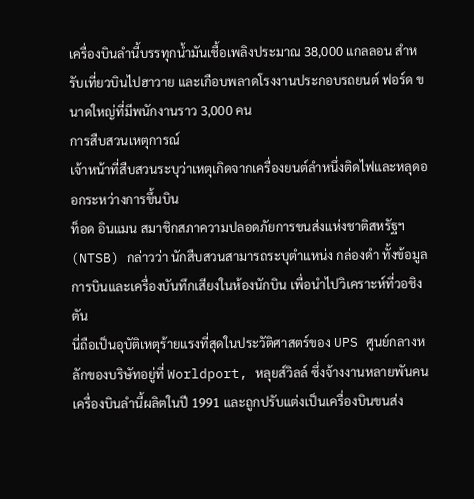เครื่องบินลำนี้บรรทุกน้ำมันเชื้อเพลิงประมาณ 38,000 แกลลอน สำหรับเที่ยวบินไปฮาวาย และเกือบพลาดโรงงานประกอบรถยนต์ ฟอร์ด ขนาดใหญ่ที่มีพนักงานราว 3,000 คน
การสืบสวนเหตุการณ์
เจ้าหน้าที่สืบสวนระบุว่าเหตุเกิดจากเครื่องยนต์ลำหนึ่งติดไฟและหลุดออกระหว่างการขึ้นบิน
ท็อด อินแมน สมาชิกสภาความปลอดภัยการขนส่งแห่งชาติสหรัฐฯ (NTSB) กล่าวว่า นักสืบสวนสามารถระบุตำแหน่ง กล่องดำ ทั้งข้อมูลการบินและเครื่องบันทึกเสียงในห้องนักบิน เพื่อนำไปวิเคราะห์ที่วอชิงตัน
นี่ถือเป็นอุบัติเหตุร้ายแรงที่สุดในประวัติศาสตร์ของ UPS ศูนย์กลางหลักของบริษัทอยู่ที่ Worldport, หลุยส์วิลล์ ซึ่งจ้างงานหลายพันคน เครื่องบินลำนี้ผลิตในปี 1991 และถูกปรับแต่งเป็นเครื่องบินขนส่ง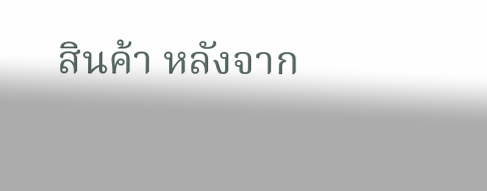สินค้า หลังจาก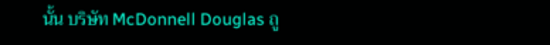นั้น บริษัท McDonnell Douglas ถู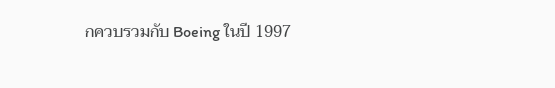กควบรวมกับ Boeing ในปี 1997